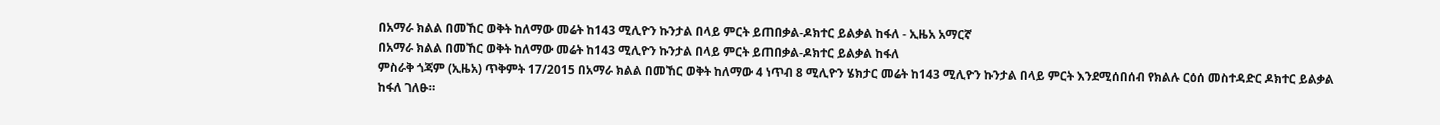በአማራ ክልል በመኸር ወቅት ከለማው መሬት ከ143 ሚሊዮን ኩንታል በላይ ምርት ይጠበቃል-ዶክተር ይልቃል ከፋለ - ኢዜአ አማርኛ
በአማራ ክልል በመኸር ወቅት ከለማው መሬት ከ143 ሚሊዮን ኩንታል በላይ ምርት ይጠበቃል-ዶክተር ይልቃል ከፋለ
ምስራቅ ጎጃም (ኢዜአ) ጥቅምት 17/2015 በአማራ ክልል በመኸር ወቅት ከለማው 4 ነጥብ 8 ሚሊዮን ሄክታር መሬት ከ143 ሚሊዮን ኩንታል በላይ ምርት እንደሚሰበሰብ የክልሉ ርዕሰ መስተዳድር ዶክተር ይልቃል ከፋለ ገለፁ።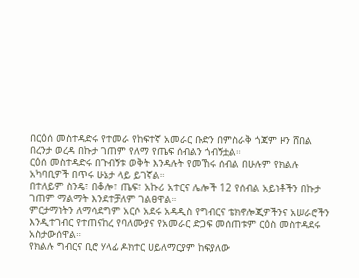በርዕሰ መስተዳድሩ የተመራ የከፍተኛ አመራር ቡድን በምስራቅ ጎጃም ዞን ሸበል በረንታ ወረዳ በኩታ ገጠም የለማ የጤፍ ሰብልን ጎብኝቷል።
ርዕሰ መስተዳድሩ በጉብኝቱ ወቅት እንዳሉት የመኸሩ ሰብል በሁሉም የክልሉ አካባቢዎች በጥሩ ሁኔታ ላይ ይገኛል።
በተለይም ስንዴ፣ በቆሎ፣ ጤፍ፣ አኩሪ አተርና ሌሎች 12 የሰብል አይነቶችን በኩታ ገጠም ማልማት እንደተቻለም ገልፀዋል።
ምርታማነትን ለማሳደግም አርሶ አደሩ አዳዲስ የግብርና ቴክኖሎጂዎችንና አሠራሮችን እንዲተገብር የተጠናከረ የባለሙያና የአመራር ድጋፍ መሰጠቱም ርዕስ መስተዳደሩ አስታውሰዋል።
የክልሉ ግብርና ቢሮ ሃላፊ ዶክተር ሀይለማርያም ከፍያለው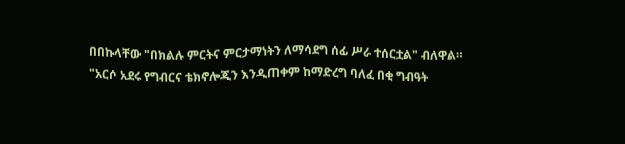በበኩላቸው "በክልሉ ምርትና ምርታማነትን ለማሳደግ ሰፊ ሥራ ተሰርቷል" ብለዋል።
"አርሶ አደሩ የግብርና ቴክኖሎጂን እንዲጠቀም ከማድረግ ባለፈ በቂ ግብዓት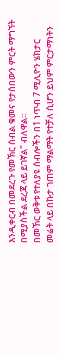እንዲቀርብ በመደረጉ የመኽር ሰብል ቁመና የታሰበውን ምርት ማግኘት በሚያስችል ደረጃ ላይ ይገኛል" ብለዋል።
በመኸር ወቅቱ የተለያዩ ሰብሎችን በ1 ነጥብ 7 ሚሊዮን ሄክታር መሬት ላይ በኩታ ገጠም ማልማት የተቻለ ሲሆን ይህም ምርታማነትን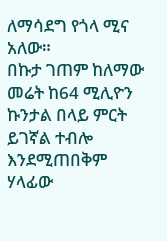ለማሳደግ የጎላ ሚና አለው።
በኩታ ገጠም ከለማው መሬት ከ64 ሚሊዮን ኩንታል በላይ ምርት ይገኛል ተብሎ እንደሚጠበቅም ሃላፊው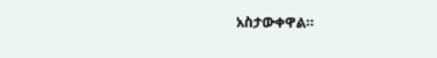አስታውቀዋል።